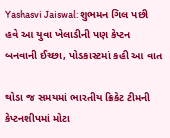Yashasvi Jaiswal: શુભમન ગિલ પછી હવે આ યુવા ખેલાડીની પણ કેપ્ટન બનવાની ઈચ્છા, પોડકાસ્ટમાં કહી આ વાત

થોડા જ સમયમાં ભારતીય ક્રિકેટ ટીમની કેપ્ટનશીપમાં મોટા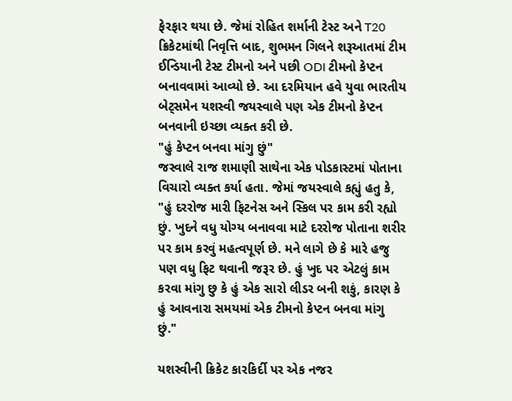ફેરફાર થયા છે. જેમાં રોહિત શર્માની ટેસ્ટ અને T20 ક્રિકેટમાંથી નિવૃત્તિ બાદ, શુભમન ગિલને શરૂઆતમાં ટીમ ઈન્ડિયાની ટેસ્ટ ટીમનો અને પછી ODI ટીમનો કેપ્ટન બનાવવામાં આવ્યો છે. આ દરમિયાન હવે યુવા ભારતીય બેટ્સમેન યશસ્વી જયસ્વાલે પણ એક ટીમનો કેપ્ટન બનવાની ઇચ્છા વ્યક્ત કરી છે.
"હું કેપ્ટન બનવા માંગુ છું"
જસ્વાલે રાજ શમાણી સાથેના એક પોડકાસ્ટમાં પોતાના વિચારો વ્યક્ત કર્યા હતા. જેમાં જયસ્વાલે કહ્યું હતુ કે, "હું દરરોજ મારી ફિટનેસ અને સ્કિલ પર કામ કરી રહ્યો છું. ખુદને વધુ યોગ્ય બનાવવા માટે દરરોજ પોતાના શરીર પર કામ કરવું મહત્વપૂર્ણ છે. મને લાગે છે કે મારે હજુ પણ વધુ ફિટ થવાની જરૂર છે. હું ખુદ પર એટલું કામ કરવા માંગુ છુ કે હું એક સારો લીડર બની શકું, કારણ કે હું આવનારા સમયમાં એક ટીમનો કેપ્ટન બનવા માંગુ છું."

યશસ્વીની ક્રિકેટ કારકિર્દી પર એક નજર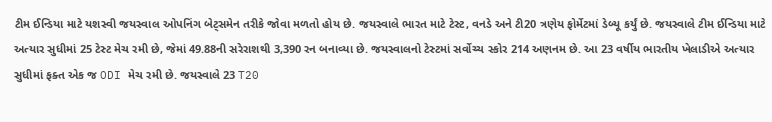ટીમ ઈન્ડિયા માટે યશસ્વી જયસ્વાલ ઓપનિંગ બેટ્સમેન તરીકે જોવા મળતો હોય છે. જયસ્વાલે ભારત માટે ટેસ્ટ, વનડે અને ટી20 ત્રણેય ફોર્મેટમાં ડેબ્યૂ કર્યું છે. જયસ્વાલે ટીમ ઈન્ડિયા માટે અત્યાર સુધીમાં 25 ટેસ્ટ મેચ રમી છે, જેમાં 49.88ની સરેરાશથી 3,390 રન બનાવ્યા છે. જયસ્વાલનો ટેસ્ટમાં સર્વોચ્ચ સ્કોર 214 અણનમ છે. આ 23 વર્ષીય ભારતીય ખેલાડીએ અત્યાર સુધીમાં ફક્ત એક જ ODI મેચ રમી છે. જયસ્વાલે 23 T20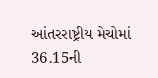આંતરરાષ્ટ્રીય મેચોમાં 36.15ની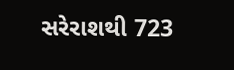સરેરાશથી 723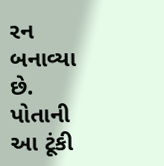રન બનાવ્યા છે. પોતાની આ ટૂંકી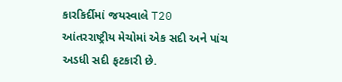કારકિર્દીમાં જયસ્વાલે T20 આંતરરાષ્ટ્રીય મેચોમાં એક સદી અને પાંચ અડધી સદી ફટકારી છે.